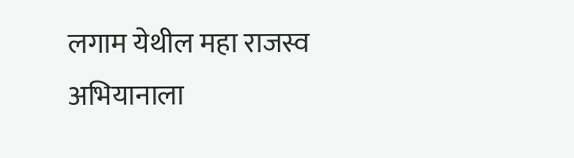लगाम येथील महा राजस्व अभियानाला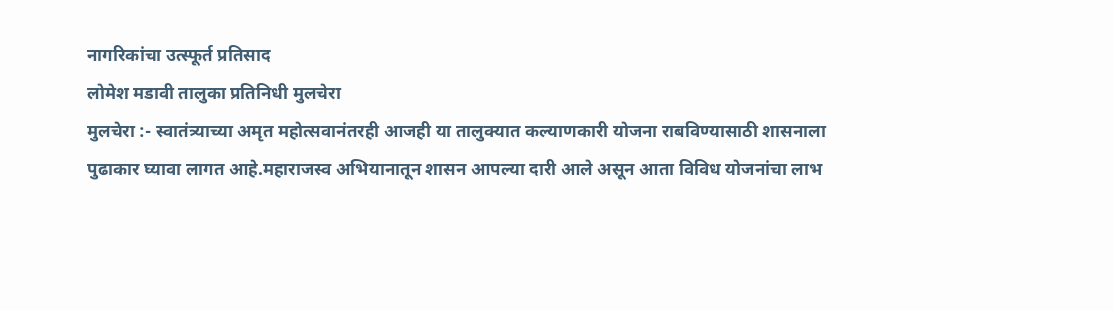नागरिकांचा उत्स्फूर्त प्रतिसाद
लोमेश मडावी तालुका प्रतिनिधी मुलचेरा
मुलचेरा :- स्वातंत्र्याच्या अमृत महोत्सवानंतरही आजही या तालुक्यात कल्याणकारी योजना राबविण्यासाठी शासनाला पुढाकार घ्यावा लागत आहे.महाराजस्व अभियानातून शासन आपल्या दारी आले असून आता विविध योजनांचा लाभ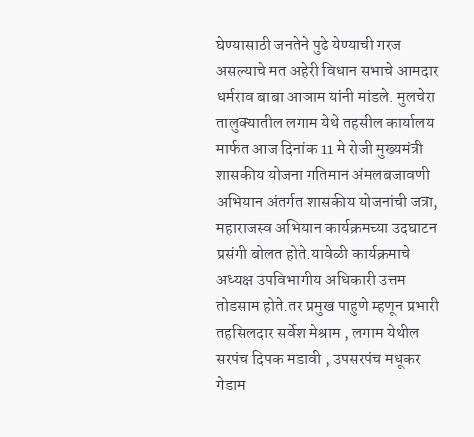घेण्यासाठी जनतेने पुढे येण्याची गरज असल्याचे मत अहेरी विधान सभाचे आमदार धर्मराव बाबा आञाम यांनी मांडले. मुलचेरा तालुक्यातील लगाम येथे तहसील कार्यालय मार्फत आज दिनांक 11 मे रोजी मुख्यमंत्री शासकीय योजना गतिमान अंमलबजावणी अभियान अंतर्गत शासकीय योजनांची जत्रा, महाराजस्व अभियान कार्यक्रमच्या उदघाटन प्रसंगी बोलत होते.यावेळी कार्यक्रमाचे अध्यक्ष उपविभागीय अधिकारी उत्तम तोडसाम होते.तर प्रमुख पाहुणे म्हणून प्रभारी तहसिलदार सर्वेश मेश्राम , लगाम येथील सरपंच दिपक मडावी , उपसरपंच मधूकर गेडाम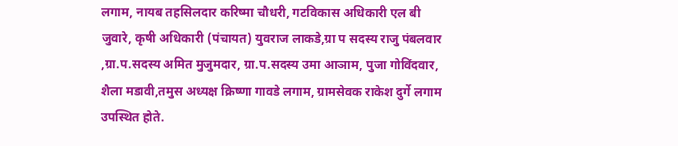लगाम, नायब तहसिलदार करिष्मा चौधरी, गटविकास अधिकारी एल बी जुवारे, कृषी अधिकारी (पंचायत) युवराज लाकडे,ग्रा प सदस्य राजु पंबलवार ,ग्रा.प.सदस्य अमित मुजुमदार, ग्रा.प.सदस्य उमा आञाम, पुजा गोविंदवार, शैला मडावी,तमुस अध्यक्ष क्रिष्णा गावडे लगाम, ग्रामसेवक राकेश दुर्गे लगाम उपस्थित होते.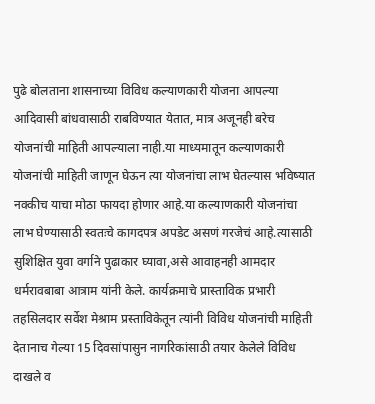पुढे बोलताना शासनाच्या विविध कल्याणकारी योजना आपल्या आदिवासी बांधवासाठी राबविण्यात येतात, मात्र अजूनही बरेच योजनांची माहिती आपल्याला नाही.या माध्यमातून कल्याणकारी योजनांची माहिती जाणून घेऊन त्या योजनांचा लाभ घेतल्यास भविष्यात नक्कीच याचा मोठा फायदा होणार आहे.या कल्याणकारी योजनांचा लाभ घेण्यासाठी स्वतःचे कागदपत्र अपडेट असणं गरजेचं आहे.त्यासाठी सुशिक्षित युवा वर्गाने पुढाकार घ्यावा,असे आवाहनही आमदार धर्मरावबाबा आत्राम यांनी केले. कार्यक्रमाचे प्रास्ताविक प्रभारी तहसिलदार सर्वेश मेश्राम प्रस्ताविकेतून त्यांनी विविध योजनांची माहिती देतानाच गेल्या 15 दिवसांपासुन नागरिकांसाठी तयार केलेले विविध दाखले व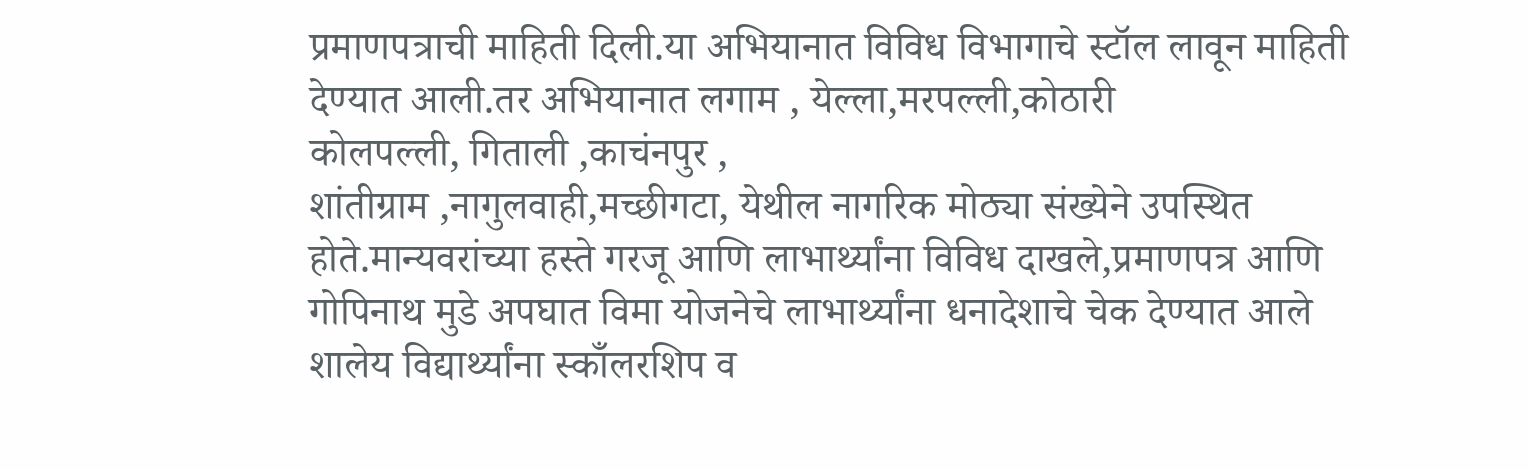प्रमाणपत्राची माहिती दिली.या अभियानात विविध विभागाचे स्टॉल लावून माहिती देण्यात आली.तर अभियानात लगाम , येल्ला,मरपल्ली,कोठारी
कोलपल्ली, गिताली ,काचंनपुर ,
शांतीग्राम ,नागुलवाही,मच्छीगटा, येथील नागरिक मोठ्या संख्येने उपस्थित होते.मान्यवरांच्या हस्ते गरजू आणि लाभार्थ्यांना विविध दाखले,प्रमाणपत्र आणि गोपिनाथ मुडे अपघात विमा योजनेचे लाभार्थ्यांना धनादेशाचे चेक देण्यात आले शालेय विद्यार्थ्यांना स्काँलरशिप व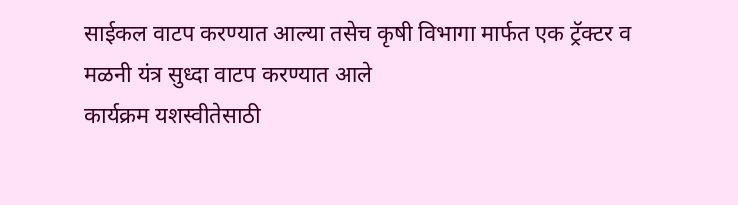साईकल वाटप करण्यात आल्या तसेच कृषी विभागा मार्फत एक ट्रॅक्टर व मळनी यंत्र सुध्दा वाटप करण्यात आले
कार्यक्रम यशस्वीतेसाठी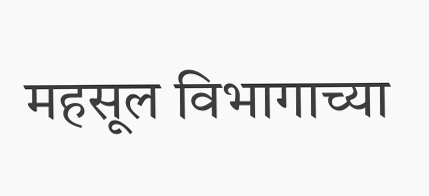महसूल विभागाच्या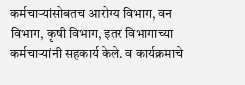कर्मचाऱ्यांसोबतच आरोग्य विभाग, वन विभाग, कृषी विभाग, इतर विभागाच्या कर्मचाऱ्यांनी सहकार्य केले. व कार्यक्रमाचे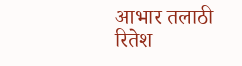आभार तलाठी रितेश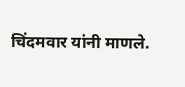चिंदमवार यांनी माणले.